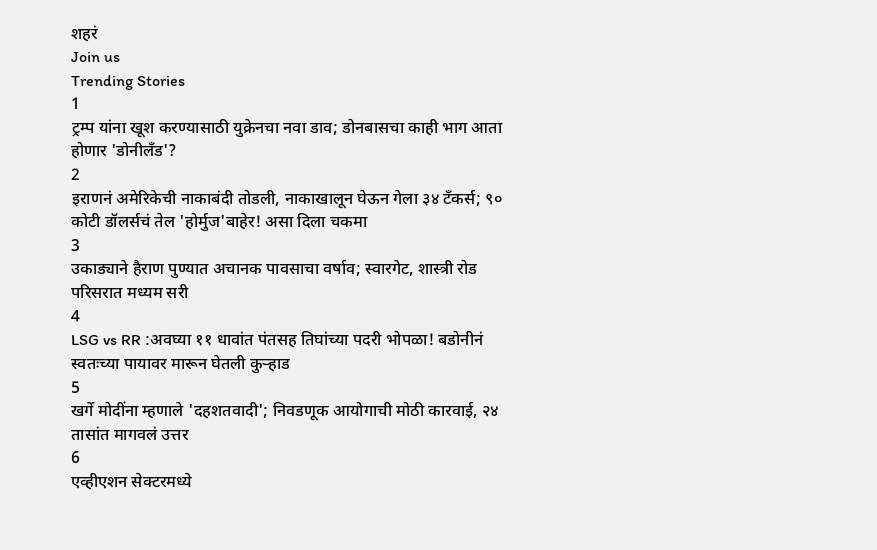शहरं
Join us
Trending Stories
1
ट्रम्प यांना खूश करण्यासाठी युक्रेनचा नवा डाव; डोनबासचा काही भाग आता होणार 'डोनीलँड'?
2
इराणनं अमेरिकेची नाकाबंदी तोडली, नाकाखालून घेऊन गेला ३४ टँकर्स; ९० कोटी डॉलर्सचं तेल 'होर्मुज'बाहेर! असा दिला चकमा
3
उकाड्याने हैराण पुण्यात अचानक पावसाचा वर्षाव; स्वारगेट, शास्त्री रोड परिसरात मध्यम सरी
4
LSG vs RR :अवघ्या ११ धावांत पंतसह तिघांच्या पदरी भोपळा! बडोनीनं स्वतःच्या पायावर मारून घेतली कुऱ्हाड
5
खर्गे मोदींना म्हणाले 'दहशतवादी'; निवडणूक आयोगाची मोठी कारवाई, २४ तासांत मागवलं उत्तर
6
एव्हीएशन सेक्टरमध्ये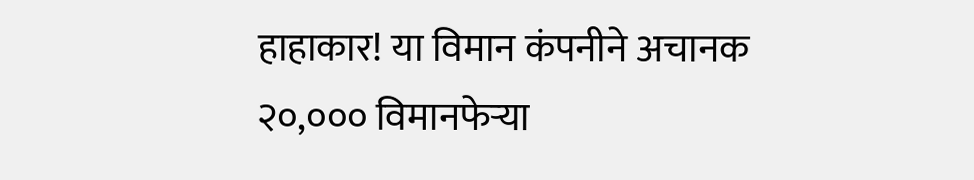हाहाकार! या विमान कंपनीने अचानक २०,००० विमानफेऱ्या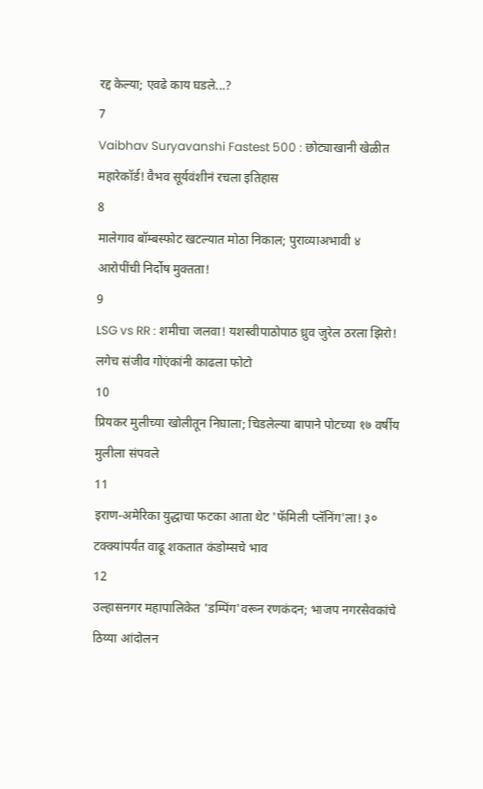रद्द केल्या; एवढे काय घडले...?
7
Vaibhav Suryavanshi Fastest 500 : छोट्याखानी खेळीत महारेकॉर्ड! वैभव सूर्यवंशीनं रचला इतिहास
8
मालेगाव बॉम्बस्फोट खटल्यात मोठा निकाल; पुराव्याअभावी ४ आरोपींची निर्दोष मुक्तता!
9
LSG vs RR : शमीचा जलवा! यशस्वीपाठोपाठ ध्रुव जुरेल ठरला झिरो! लगेच संजीव गोएंकांनी काढला फोटो
10
प्रियकर मुलीच्या खोलीतून निघाला; चिडलेल्या बापाने पोटच्या १७ वर्षीय मुलीला संपवले
11
इराण-अमेरिका युद्धाचा फटका आता थेट 'फॅमिली प्लॅनिंग'ला! ३० टक्क्यांपर्यंत वाढू शकतात कंडोम्सचे भाव
12
उल्हासनगर महापालिकेत 'डम्पिंग'वरून रणकंदन; भाजप नगरसेवकांचे ठिय्या आंदोलन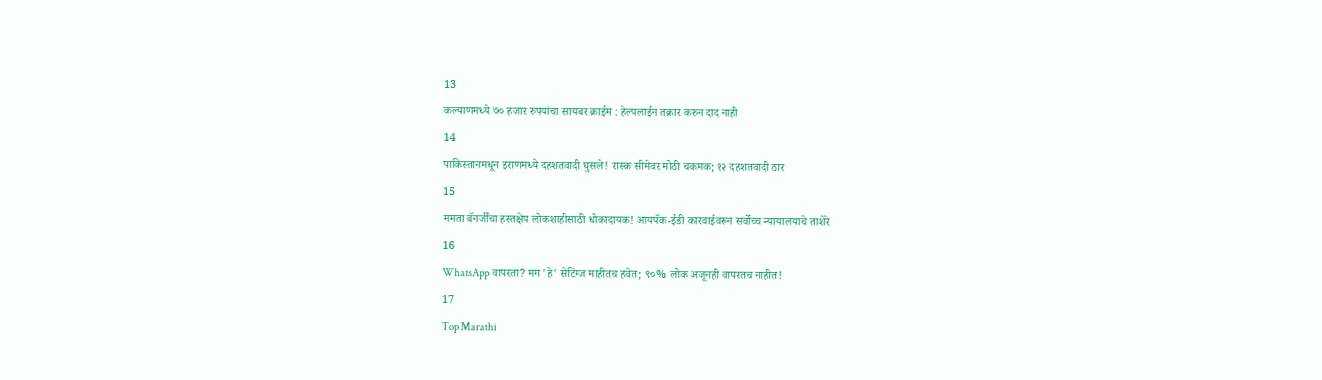13
कल्याणमध्ये ७० हजार रुपयांचा सायबर क्राईम : हेल्पलाईन तक्रार करुन दाद नाही
14
पाकिस्तानमधून इराणमध्ये दहशतवादी घुसले! रास्क सीमेवर मोठी चकमक; १२ दहशतवादी ठार
15
ममता बॅनर्जींचा हस्तक्षेप लोकशाहीसाठी धोकादायक! आयपॅक-ईडी कारवाईवरून सर्वोच्च न्यायालयाचे ताशेरे
16
WhatsApp वापरता? मग 'हे' सेटिंग्ज माहीतच हवेत; ९०% लोक अजूनही वापरतच नाहीत!
17
Top Marathi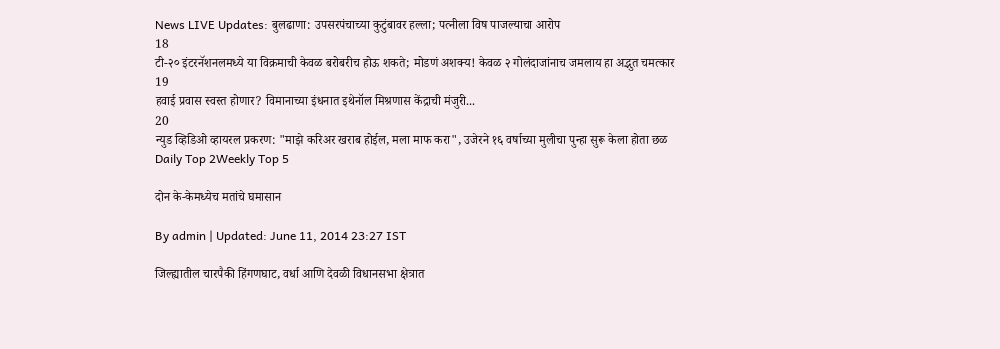News LIVE Updates: बुलढाणा: उपसरपंचाच्या कुटुंबावर हल्ला; पत्नीला विष पाजल्याचा आरोप
18
टी-२० इंटरनॅशनलमध्ये या विक्रमाची केवळ बरोबरीच होऊ शकते; मोडणं अशक्य! केवळ २ गोलंदाजांनाच जमलाय हा अद्भुत चमत्कार
19
हवाई प्रवास स्वस्त होणार? विमानाच्या इंधनात इथेनॉल मिश्रणास केंद्राची मंजुरी...
20
न्युड व्हिडिओ व्हायरल प्रकरण: "माझे करिअर खराब होईल, मला माफ करा", उजेरने १६ वर्षाच्या मुलीचा पुन्हा सुरू केला होता छळ
Daily Top 2Weekly Top 5

दोन के-केमध्येच मतांचे घमासान

By admin | Updated: June 11, 2014 23:27 IST

जिल्ह्यातील चारपैकी हिंगणघाट, वर्धा आणि देवळी विधानसभा क्षेत्रात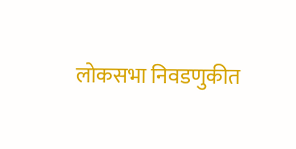लोकसभा निवडणुकीत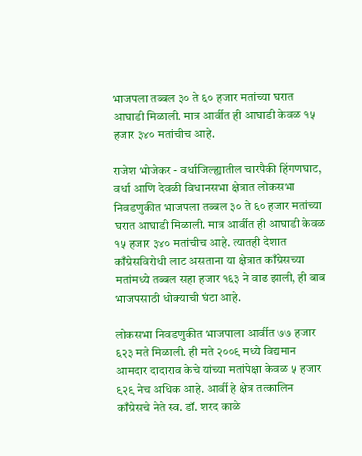भाजपला तब्बल ३० ते ६० हजार मतांच्या घरात आघाडी मिळाली. मात्र आर्वीत ही आघाडी केवळ १५ हजार ३४० मतांचीच आहे.

राजेश भोजेकर - वर्धाजिल्ह्यातील चारपैकी हिंगणघाट, वर्धा आणि देवळी विधानसभा क्षेत्रात लोकसभा निवडणुकीत भाजपला तब्बल ३० ते ६० हजार मतांच्या घरात आघाडी मिळाली. मात्र आर्वीत ही आघाडी केवळ १५ हजार ३४० मतांचीच आहे. त्यातही देशात काँग्रेसविरोधी लाट असताना या क्षेत्रात काँग्रेसच्या मतांमध्ये तब्बल सहा हजार १६३ ने वाढ झाली, ही बाब भाजपसाठी धोक्याची घंटा आहे.

लोकसभा निवडणुकीत भाजपाला आर्वीत ७७ हजार ६२३ मते मिळाली. ही मते २००९ मध्ये विद्यमान आमदार दादाराव केचे यांच्या मतांपेक्षा केवळ ५ हजार ९२९ नेच अधिक आहे. आर्वी हे क्षेत्र तत्कालिन काँग्रेसचे नेते स्व. डॉ. शरद काळे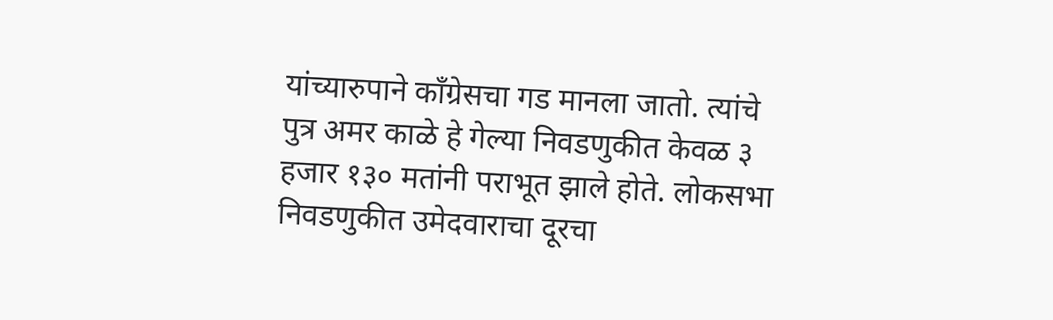यांच्यारुपाने काँग्रेसचा गड मानला जातो. त्यांचे पुत्र अमर काळे हे गेल्या निवडणुकीत केवळ ३ हजार १३० मतांनी पराभूत झाले होते. लोकसभा निवडणुकीत उमेदवाराचा दूरचा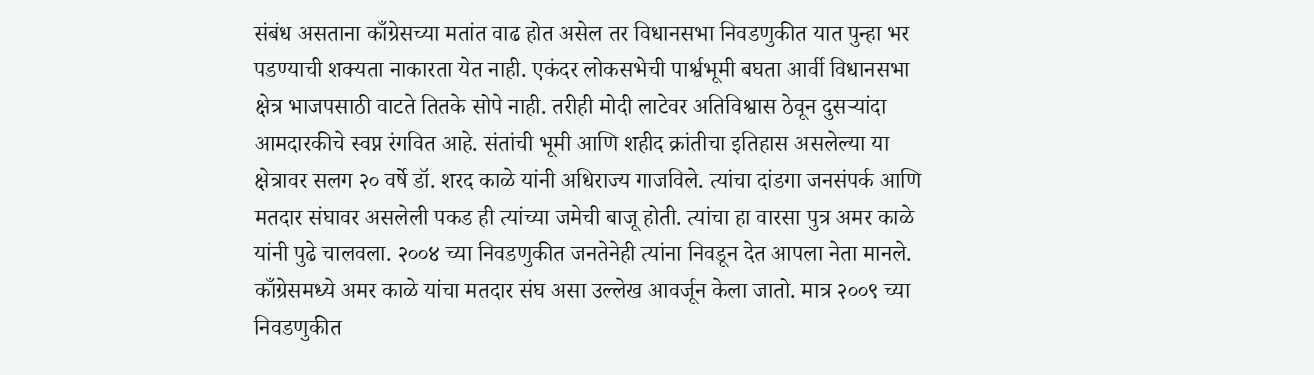संबंध असताना काँग्रेसच्या मतांत वाढ होत असेल तर विधानसभा निवडणुकीत यात पुन्हा भर पडण्याची शक्यता नाकारता येत नाही. एकंदर लोकसभेची पार्श्वभूमी बघता आर्वी विधानसभा क्षेत्र भाजपसाठी वाटते तितके सोपे नाही. तरीही मोदी लाटेवर अतिविश्वास ठेवून दुसऱ्यांदा आमदारकीचे स्वप्न रंगवित आहे. संतांची भूमी आणि शहीद क्रांतीचा इतिहास असलेल्या या क्षेत्रावर सलग २० वर्षे डॉ. शरद काळे यांनी अधिराज्य गाजविले. त्यांचा दांडगा जनसंपर्क आणि मतदार संघावर असलेली पकड ही त्यांच्या जमेची बाजू होती. त्यांचा हा वारसा पुत्र अमर काळे यांनी पुढे चालवला. २००४ च्या निवडणुकीत जनतेनेही त्यांना निवडून देत आपला नेता मानले. काँग्रेसमध्ये अमर काळे यांचा मतदार संघ असा उल्लेख आवर्जून केला जातो. मात्र २००९ च्या निवडणुकीत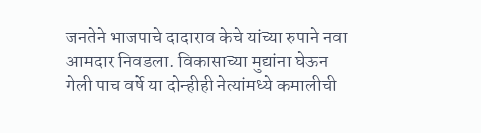जनतेने भाजपाचे दादाराव केचे यांच्या रुपाने नवा आमदार निवडला. विकासाच्या मुद्यांना घेऊन गेली पाच वर्षे या दोन्हीही नेत्यांमध्ये कमालीची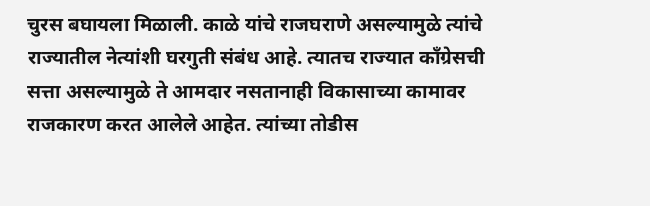चुरस बघायला मिळाली. काळे यांचे राजघराणे असल्यामुळे त्यांचे राज्यातील नेत्यांशी घरगुती संबंध आहे. त्यातच राज्यात काँग्रेसची सत्ता असल्यामुळे ते आमदार नसतानाही विकासाच्या कामावर राजकारण करत आलेले आहेत. त्यांच्या तोडीस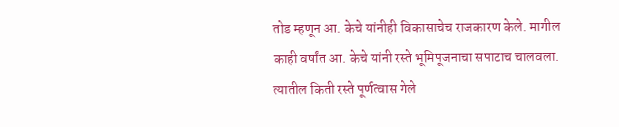तोड म्हणून आ. केचे यांनीही विकासाचेच राजकारण केले. मागील काही वर्षांत आ. केचे यांनी रस्ते भूमिपूजनाचा सपाटाच चालवला. त्यातील किती रस्ते पूर्णत्वास गेले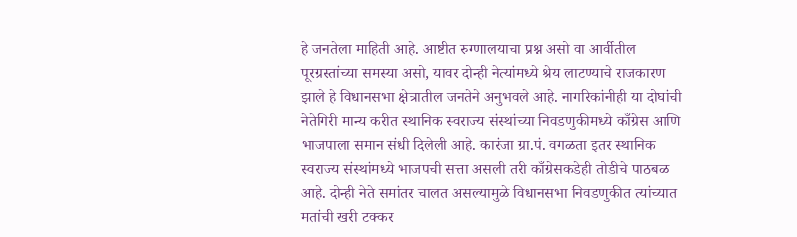हे जनतेला माहिती आहे. आष्टीत रुग्णालयाचा प्रश्न असो वा आर्वीतील पूरग्रस्तांच्या समस्या असो, यावर दोन्ही नेत्यांमध्ये श्रेय लाटण्याचे राजकारण झाले हे विधानसभा क्षेत्रातील जनतेने अनुभवले आहे. नागरिकांनीही या दोघांची नेतेगिरी मान्य करीत स्थानिक स्वराज्य संस्थांच्या निवडणुकीमध्ये काँग्रेस आणि भाजपाला समान संधी दिलेली आहे. कारंजा ग्रा.पं. वगळता इतर स्थानिक स्वराज्य संस्थांमध्ये भाजपची सत्ता असली तरी काँग्रेसकडेही तोडीचे पाठबळ आहे. दोन्ही नेते समांतर चालत असल्यामुळे विधानसभा निवडणुकीत त्यांच्यात मतांची खरी टक्कर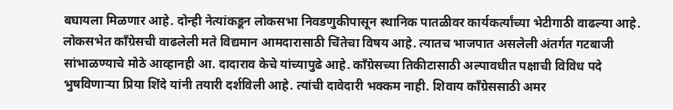बघायला मिळणार आहे. दोन्ही नेत्यांकडून लोकसभा निवडणुकीपासून स्थानिक पातळीवर कार्यकर्त्यांच्या भेटीगाठी वाढल्या आहे. लोकसभेत काँग्रेसची वाढलेली मते विद्यमान आमदारासाठी चिंतेचा विषय आहे. त्यातच भाजपात असलेली अंतर्गत गटबाजी सांभाळण्याचे मोठे आव्हानही आ. दादाराव केचे यांच्यापुढे आहे. काँग्रेसच्या तिकीटासाठी अल्पावधीत पक्षाची विविध पदे भुषविणाऱ्या प्रिया शिंदे यांनी तयारी दर्शविली आहे. त्यांची दावेदारी भक्कम नाही. शिवाय काँग्रेससाठी अमर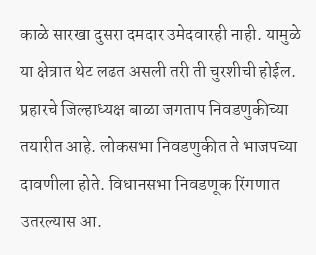काळे सारखा दुसरा दमदार उमेदवारही नाही. यामुळे या क्षेत्रात थेट लढत असली तरी ती चुरशीची होईल. प्रहारचे जिल्हाध्यक्ष बाळा जगताप निवडणुकीच्या तयारीत आहे. लोकसभा निवडणुकीत ते भाजपच्या दावणीला होते. विधानसभा निवडणूक रिंगणात उतरल्यास आ.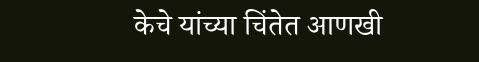केचे यांच्या चिंतेत आणखी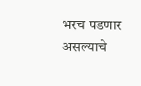भरच पडणार असल्याचे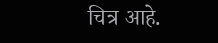चित्र आहे.